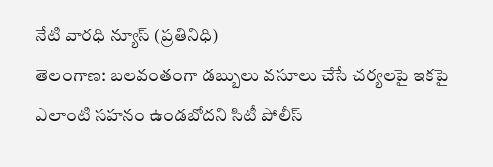నేటి వారధి న్యూస్ (ప్రతినిధి)
తెలంగాణ: బలవంతంగా డబ్బులు వసూలు చేసే చర్యలపై ఇకపై ఎలాంటి సహనం ఉండబోదని సిటీ పోలీస్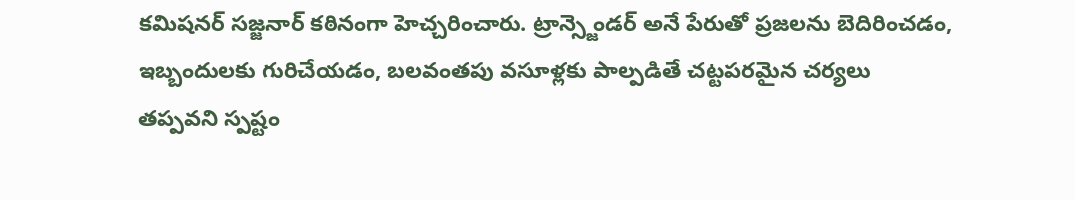కమిషనర్ సజ్జనార్ కఠినంగా హెచ్చరించారు. ట్రాన్స్జెండర్ అనే పేరుతో ప్రజలను బెదిరించడం, ఇబ్బందులకు గురిచేయడం, బలవంతపు వసూళ్లకు పాల్పడితే చట్టపరమైన చర్యలు తప్పవని స్పష్టం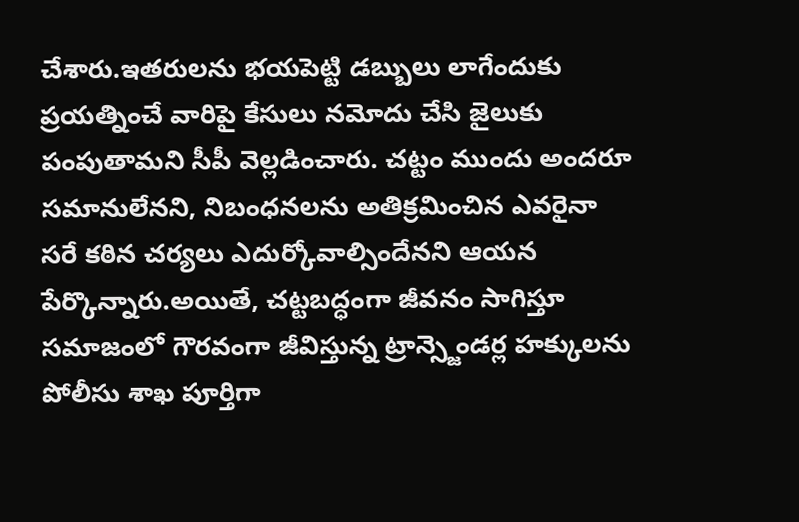చేశారు.ఇతరులను భయపెట్టి డబ్బులు లాగేందుకు ప్రయత్నించే వారిపై కేసులు నమోదు చేసి జైలుకు పంపుతామని సీపీ వెల్లడించారు. చట్టం ముందు అందరూ సమానులేనని, నిబంధనలను అతిక్రమించిన ఎవరైనా సరే కఠిన చర్యలు ఎదుర్కోవాల్సిందేనని ఆయన పేర్కొన్నారు.అయితే, చట్టబద్ధంగా జీవనం సాగిస్తూ సమాజంలో గౌరవంగా జీవిస్తున్న ట్రాన్స్జెండర్ల హక్కులను పోలీసు శాఖ పూర్తిగా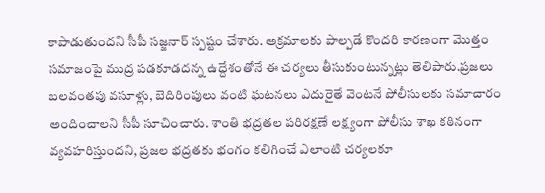కాపాడుతుందని సీపీ సజ్జనార్ స్పష్టం చేశారు. అక్రమాలకు పాల్పడే కొందరి కారణంగా మొత్తం సమాజంపై ముద్ర పడకూడదన్న ఉద్దేశంతోనే ఈ చర్యలు తీసుకుంటున్నట్లు తెలిపారు.ప్రజలు బలవంతపు వసూళ్లు, బెదిరింపులు వంటి ఘటనలు ఎదురైతే వెంటనే పోలీసులకు సమాచారం అందించాలని సీపీ సూచించారు. శాంతి భద్రతల పరిరక్షణే లక్ష్యంగా పోలీసు శాఖ కఠినంగా వ్యవహరిస్తుందని, ప్రజల భద్రతకు భంగం కలిగించే ఎలాంటి చర్యలకూ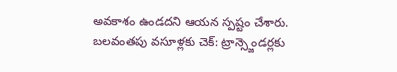అవకాశం ఉండదని ఆయన స్పష్టం చేశారు.
బలవంతపు వసూళ్లకు చెక్: ట్రాన్స్జెండర్లకు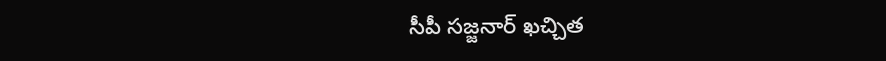సీపీ సజ్జనార్ ఖచ్చిత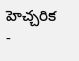హెచ్చరిక
-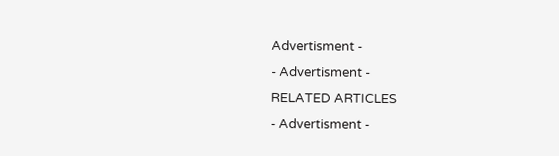Advertisment -
- Advertisment -
RELATED ARTICLES
- Advertisment -